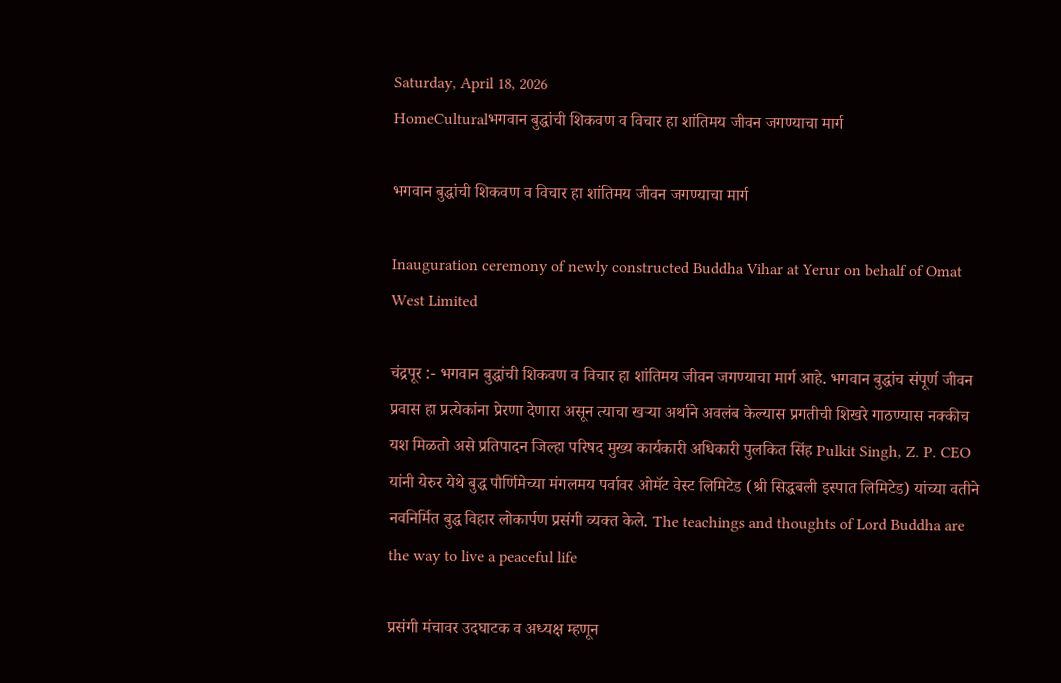Saturday, April 18, 2026
HomeCulturalभगवान बुद्धांची शिकवण व विचार हा शांतिमय जीवन जगण्याचा मार्ग

भगवान बुद्धांची शिकवण व विचार हा शांतिमय जीवन जगण्याचा मार्ग

Inauguration ceremony of newly constructed Buddha Vihar at Yerur on behalf of Omat West Limited

चंद्रपूर :- भगवान बुद्धांची शिकवण व विचार हा शांतिमय जीवन जगण्याचा मार्ग आहे. भगवान बुद्धांच संपूर्ण जीवन प्रवास हा प्रत्येकांना प्रेरणा देणारा असून त्याचा खऱ्या अर्थाने अवलंब केल्यास प्रगतीची शिखरे गाठण्यास नक्कीच यश मिळतो असे प्रतिपादन जिल्हा परिषद मुख्य कार्यकारी अधिकारी पुलकित सिंह Pulkit Singh, Z. P. CEO यांनी येरुर येथे बुद्ध पौर्णिमेच्या मंगलमय पर्वावर ओमॅट वेस्ट लिमिटेड (श्री सिद्धबली इस्पात लिमिटेड) यांच्या वतीने नवनिर्मित बुद्ध विहार लोकार्पण प्रसंगी व्यक्त केले. The teachings and thoughts of Lord Buddha are the way to live a peaceful life

प्रसंगी मंचावर उदघाटक व अध्यक्ष म्हणून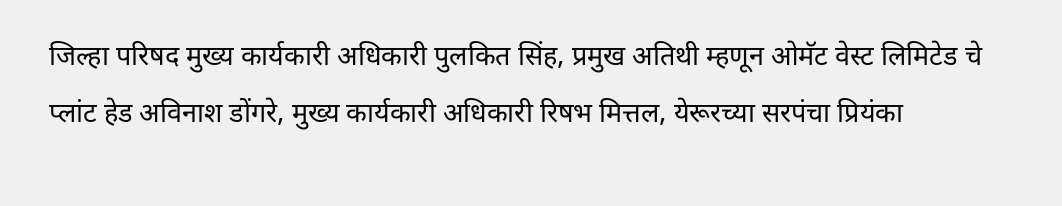जिल्हा परिषद मुख्य कार्यकारी अधिकारी पुलकित सिंह, प्रमुख अतिथी म्हणून ओमॅट वेस्ट लिमिटेड चे प्लांट हेड अविनाश डोंगरे, मुख्य कार्यकारी अधिकारी रिषभ मित्तल, येरूरच्या सरपंचा प्रियंका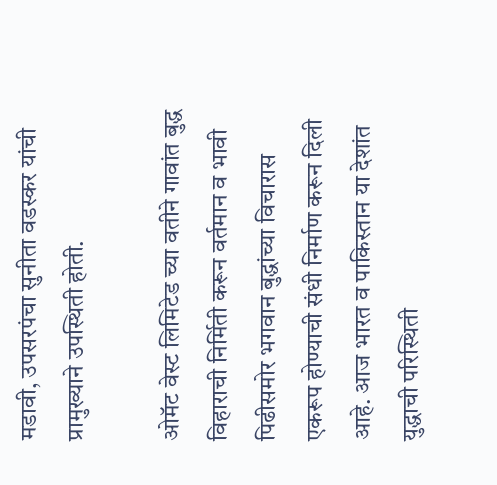मडावी, उपसरपंचा सुनीता वडस्कर यांची प्रामुख्याने उपस्थिती होती.

ओमॅट वेस्ट लिमिटेड च्या वतीने गावांत बुद्ध विहाराची निर्मिती करून वर्तमान व भावी पिढीसमोर भगवान बुद्धांच्या विचारास एकरूप होण्याची संधी निर्माण करून दिली आहे. आज भारत व पाकिस्तान या देशांत युद्धाची परिस्थिती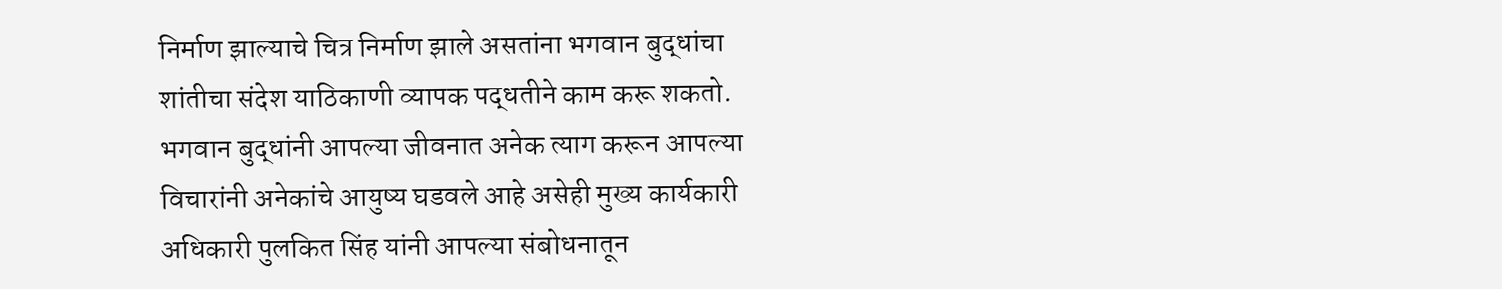निर्माण झाल्याचे चित्र निर्माण झाले असतांना भगवान बुद्धांचा शांतीचा संदेश याठिकाणी व्यापक पद्धतीने काम करू शकतो. भगवान बुद्धांनी आपल्या जीवनात अनेक त्याग करून आपल्या विचारांनी अनेकांचे आयुष्य घडवले आहे असेही मुख्य कार्यकारी अधिकारी पुलकित सिंह यांनी आपल्या संबोधनातून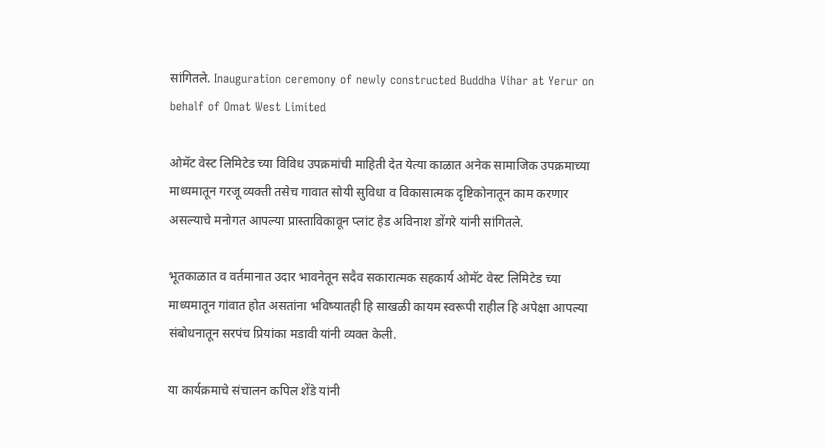सांगितले. Inauguration ceremony of newly constructed Buddha Vihar at Yerur on behalf of Omat West Limited

ओमॅट वेस्ट लिमिटेड च्या विविध उपक्रमांची माहिती देत येत्या काळात अनेक सामाजिक उपक्रमाच्या माध्यमातून गरजू व्यक्ती तसेच गावात सोयी सुविधा व विकासात्मक दृष्टिकोनातून काम करणार असल्याचे मनोगत आपल्या प्रास्ताविकावून प्लांट हेड अविनाश डोंगरे यांनी सांगितले.

भूतकाळात व वर्तमानात उदार भावनेतून सदैव सकारात्मक सहकार्य ओमॅट वेस्ट लिमिटेड च्या माध्यमातून गांवात होत असतांना भविष्यातही हि साखळी कायम स्वरूपी राहील हि अपेक्षा आपल्या संबोधनातून सरपंच प्रियांका मडावी यांनी व्यक्त केली.

या कार्यक्रमाचे संचालन कपिल शेंडे यांनी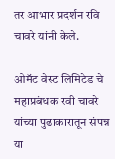तर आभार प्रदर्शन रवि चावरे यांनी केले.

ओमॅट वेस्ट लिमिटेड चे महाप्रबंधक रवी चावरे यांच्या पुढाकारातून संपन्न या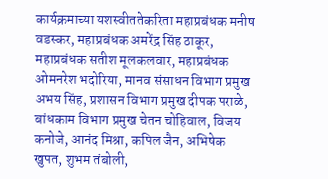कार्यक्रमाच्या यशस्वीततेकरिता महाप्रबंधक मनीष वडस्कर, महाप्रबंधक अमरेंद्र सिंह ठाकूर, महाप्रबंधक सतीश मूलकलवार, महाप्रबंधक ओमनरेश भदोरिया, मानव संसाधन विभाग प्रमुख अभय सिंह, प्रशासन विभाग प्रमुख दीपक पराळे, बांधकाम विभाग प्रमुख चेतन चोहिवाल, विजय कनोजे, आनंद मिश्रा, कपिल जैन, अभिषेक खुपत, शुभम तंबोली,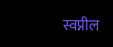स्वप्नील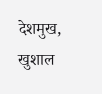देशमुख, खुशाल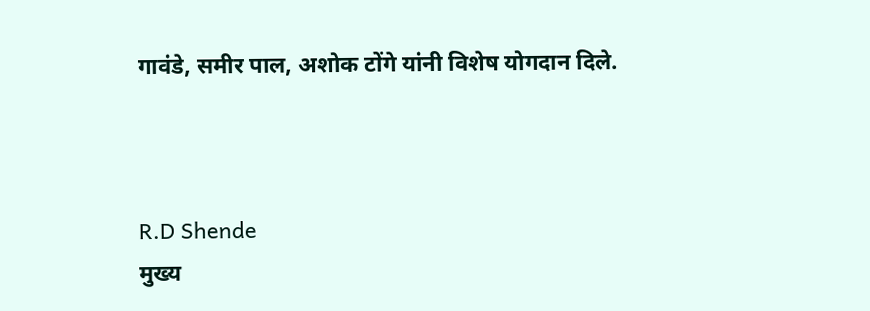गावंडे, समीर पाल, अशोक टोंगे यांनी विशेष योगदान दिले.



R.D Shende
मुख्य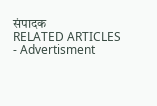संपादक
RELATED ARTICLES
- Advertisment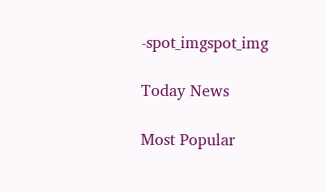-spot_imgspot_img

Today News

Most Popular